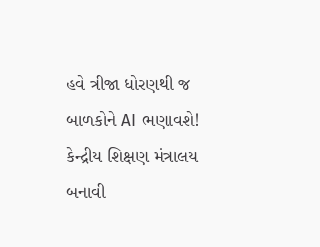હવે ત્રીજા ધોરણથી જ બાળકોને AI ભણાવશે! કેન્દ્રીય શિક્ષણ મંત્રાલય બનાવી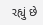રહ્યું છે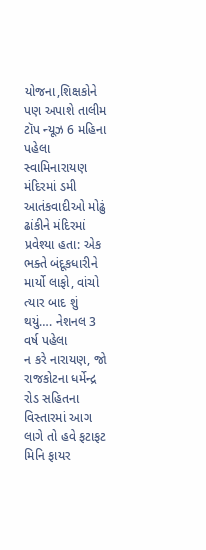યોજના,શિક્ષકોને પણ અપાશે તાલીમ ટૉપ ન્યૂઝ 6 મહિના પહેલા
સ્વામિનારાયણ મંદિરમાં ડમી આતંકવાદીઓ મોઢું ઢાંકીને મંદિરમાં પ્રવેશ્યા હતા: એક ભક્તે બંદૂકધારીને માર્યો લાફો, વાંચો ત્યાર બાદ શું થયું…. નેશનલ 3 વર્ષ પહેલા
ન કરે નારાયણ, જો રાજકોટના ધર્મેન્દ્ર રોડ સહિતના વિસ્તારમાં આગ લાગે તો હવે ફટાફટ મિનિ ફાયર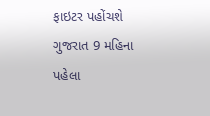ફાઇટર પહોંચશે ગુજરાત 9 મહિના પહેલા